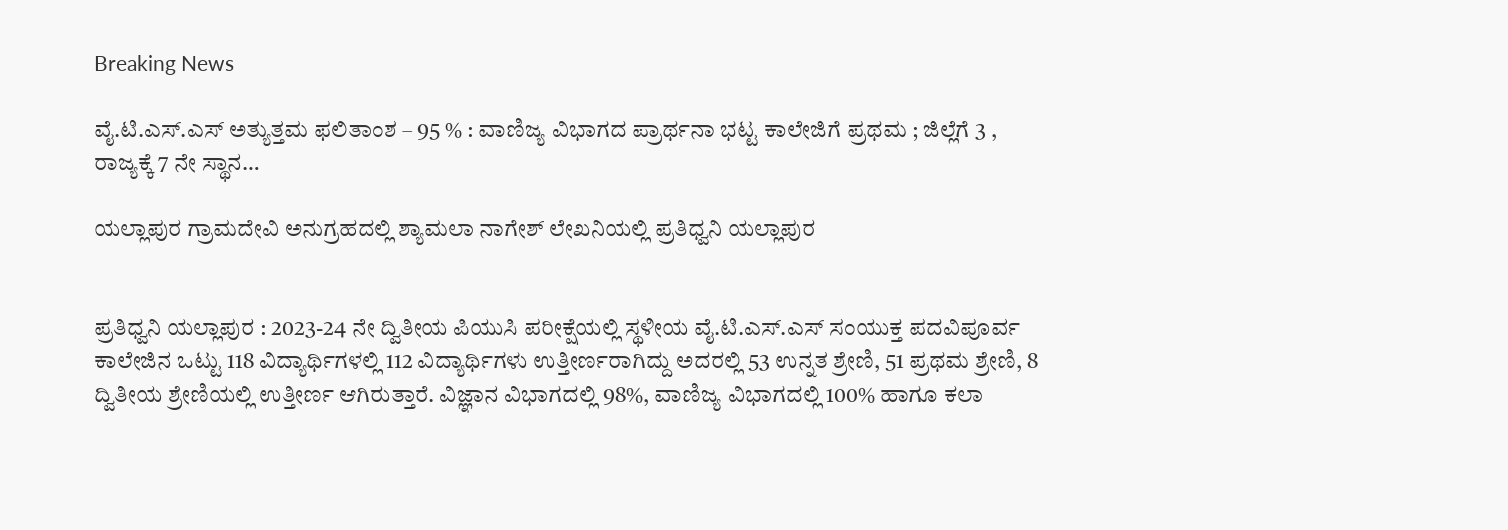Breaking News

ವೈ.ಟಿ.ಎಸ್.ಎಸ್ ಅತ್ಯುತ್ತಮ ಫಲಿತಾಂಶ – 95 % : ವಾಣಿಜ್ಯ ವಿಭಾಗದ ಪ್ರಾರ್ಥನಾ ಭಟ್ಟ ಕಾಲೇಜಿಗೆ ಪ್ರಥಮ ; ಜಿಲ್ಲೆಗೆ 3 , ರಾಜ್ಯಕ್ಕೆ 7 ನೇ ಸ್ಥಾನ…

ಯಲ್ಲಾಪುರ ಗ್ರಾಮದೇವಿ ಅನುಗ್ರಹದಲ್ಲಿ ಶ್ಯಾಮಲಾ ನಾಗೇಶ್ ಲೇಖನಿಯಲ್ಲಿ ಪ್ರತಿಧ್ವನಿ ಯಲ್ಲಾಪುರ


ಪ್ರತಿಧ್ವನಿ ಯಲ್ಲಾಪುರ : 2023-24 ನೇ ದ್ವಿತೀಯ ಪಿಯುಸಿ ಪರೀಕ್ಷೆಯಲ್ಲಿ ಸ್ಥಳೀಯ ವೈ.ಟಿ.ಎಸ್.ಎಸ್ ಸಂಯುಕ್ತ ಪದವಿಪೂರ್ವ ಕಾಲೇಜಿನ ಒಟ್ಟು 118 ವಿದ್ಯಾರ್ಥಿಗಳಲ್ಲಿ 112 ವಿದ್ಯಾರ್ಥಿಗಳು ಉತ್ತೀರ್ಣರಾಗಿದ್ದು ಅದರಲ್ಲಿ 53 ಉನ್ನತ ಶ್ರೇಣಿ, 51 ಪ್ರಥಮ ಶ್ರೇಣಿ, 8 ದ್ವಿತೀಯ ಶ್ರೇಣಿಯಲ್ಲಿ ಉತ್ತೀರ್ಣ ಆಗಿರುತ್ತಾರೆ. ವಿಜ್ಞಾನ ವಿಭಾಗದಲ್ಲಿ 98%, ವಾಣಿಜ್ಯ ವಿಭಾಗದಲ್ಲಿ 100% ಹಾಗೂ ಕಲಾ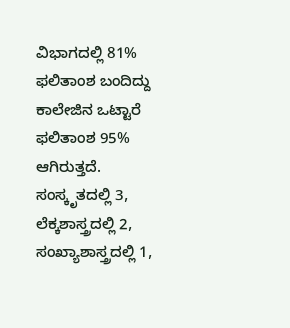ವಿಭಾಗದಲ್ಲಿ 81% ಫಲಿತಾಂಶ ಬಂದಿದ್ದು ಕಾಲೇಜಿನ ಒಟ್ಟಾರೆ ಫಲಿತಾಂಶ 95% ಆಗಿರುತ್ತದೆ. ಸಂಸ್ಕೃತದಲ್ಲಿ 3, ಲೆಕ್ಕಶಾಸ್ತ್ರದಲ್ಲಿ 2, ಸಂಖ್ಯಾಶಾಸ್ತ್ರದಲ್ಲಿ 1,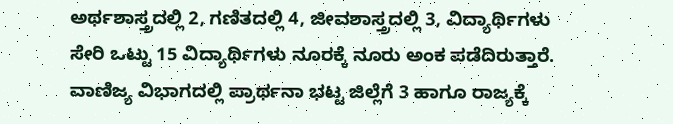ಅರ್ಥಶಾಸ್ತ್ರದಲ್ಲಿ 2, ಗಣಿತದಲ್ಲಿ 4, ಜೀವಶಾಸ್ತ್ರದಲ್ಲಿ 3, ವಿದ್ಯಾರ್ಥಿಗಳು ಸೇರಿ ಒಟ್ಟು 15 ವಿದ್ಯಾರ್ಥಿಗಳು ನೂರಕ್ಕೆ ನೂರು ಅಂಕ ಪಡೆದಿರುತ್ತಾರೆ. ವಾಣಿಜ್ಯ ವಿಭಾಗದಲ್ಲಿ ಪ್ರಾರ್ಥನಾ ಭಟ್ಟ ಜಿಲ್ಲೆಗೆ 3 ಹಾಗೂ ರಾಜ್ಯಕ್ಕೆ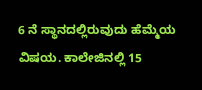6 ನೆ ಸ್ಥಾನದಲ್ಲಿರುವುದು ಹೆಮ್ಮೆಯ ವಿಷಯ. ಕಾಲೇಜಿನಲ್ಲಿ 15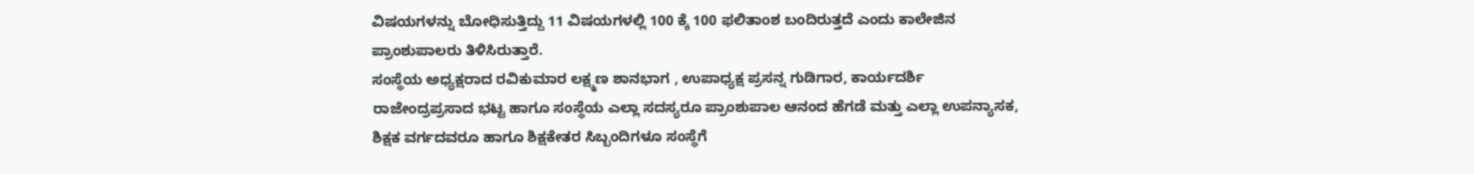ವಿಷಯಗಳನ್ನು ಬೋಧಿಸುತ್ತಿದ್ದು 11 ವಿಷಯಗಳಲ್ಲಿ 100 ಕ್ಕೆ 100 ಫಲಿತಾಂಶ ಬಂದಿರುತ್ತದೆ ಎಂದು ಕಾಲೇಜಿನ ಪ್ರಾಂಶುಪಾಲರು ತಿಳಿಸಿರುತ್ತಾರೆ.
ಸಂಸ್ಥೆಯ ಅಧ್ಯಕ್ಷರಾದ ರವಿಕುಮಾರ ಲಕ್ಷ್ಮಣ ಶಾನಭಾಗ , ಉಪಾಧ್ಯಕ್ಷ ಪ್ರಸನ್ನ ಗುಡಿಗಾರ, ಕಾರ್ಯದರ್ಶಿ ರಾಜೇಂದ್ರಪ್ರಸಾದ ಭಟ್ಟ ಹಾಗೂ ಸಂಸ್ಥೆಯ ಎಲ್ಲಾ ಸದಸ್ಯರೂ ಪ್ರಾಂಶುಪಾಲ ಆನಂದ ಹೆಗಡೆ ಮತ್ತು ಎಲ್ಲಾ ಉಪನ್ಯಾಸಕ, ಶಿಕ್ಷಕ ವರ್ಗದವರೂ ಹಾಗೂ ಶಿಕ್ಷಕೇತರ ಸಿಬ್ಬಂದಿಗಳೂ ಸಂಸ್ಥೆಗೆ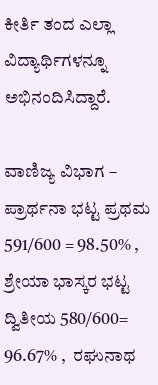ಕೀರ್ತಿ ತಂದ ಎಲ್ಲಾ ವಿದ್ಯಾರ್ಥಿಗಳನ್ನೂ ಅಭಿನಂದಿಸಿದ್ದಾರೆ.

ವಾಣಿಜ್ಯ ವಿಭಾಗ – ಪ್ರಾರ್ಥನಾ ಭಟ್ಟ ಪ್ರಥಮ 591/600 = 98.50% , ಶ್ರೇಯಾ ಭಾಸ್ಕರ ಭಟ್ಟ ದ್ವಿತೀಯ 580/600= 96.67% ,  ರಘುನಾಥ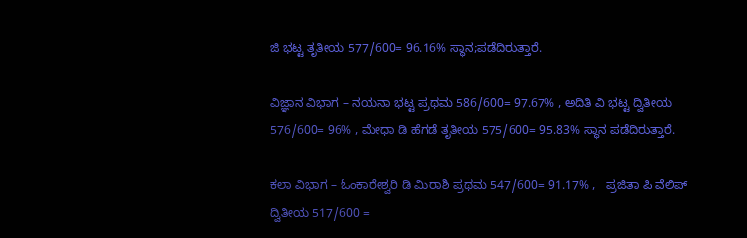ಜಿ ಭಟ್ಟ ತೃತೀಯ 577/600= 96.16% ಸ್ಥಾನ;ಪಡೆದಿರುತ್ತಾರೆ.

ವಿಜ್ಞಾನ ವಿಭಾಗ – ನಯನಾ ಭಟ್ಟ ಪ್ರಥಮ 586/600= 97.67% , ಅದಿತಿ ವಿ ಭಟ್ಟ ದ್ವಿತೀಯ 576/600= 96% , ಮೇಧಾ ಡಿ ಹೆಗಡೆ ತೃತೀಯ 575/600= 95.83% ಸ್ಥಾನ ಪಡೆದಿರುತ್ತಾರೆ.

ಕಲಾ ವಿಭಾಗ – ಓಂಕಾರೇಶ್ವರಿ ಡಿ ಮಿರಾಶಿ ಪ್ರಥಮ 547/600= 91.17% ,   ಪ್ರಜಿತಾ ಪಿ ವೆಲಿಪ್ ದ್ವಿತೀಯ 517/600 =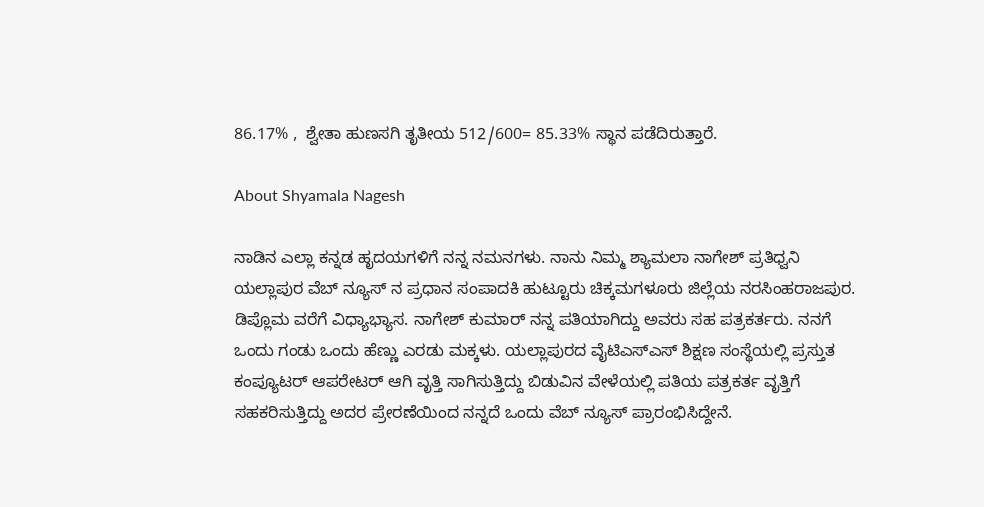86.17% ,  ಶ್ವೇತಾ ಹುಣಸಗಿ ತೃತೀಯ 512/600= 85.33% ಸ್ಥಾನ ಪಡೆದಿರುತ್ತಾರೆ.

About Shyamala Nagesh

ನಾಡಿನ ಎಲ್ಲಾ ಕನ್ನಡ ಹೃದಯಗಳಿಗೆ ನನ್ನ ನಮನಗಳು. ನಾನು ನಿಮ್ಮ ಶ್ಯಾಮಲಾ ನಾಗೇಶ್ ಪ್ರತಿಧ್ವನಿ ಯಲ್ಲಾಪುರ ವೆಬ್ ನ್ಯೂಸ್ ನ ಪ್ರಧಾನ ಸಂಪಾದಕಿ ಹುಟ್ಟೂರು ಚಿಕ್ಕಮಗಳೂರು ಜಿಲ್ಲೆಯ ನರಸಿಂಹರಾಜಪುರ. ಡಿಪ್ಲೊಮ ವರೆಗೆ ವಿಧ್ಯಾಭ್ಯಾಸ. ನಾಗೇಶ್ ಕುಮಾರ್ ನನ್ನ ಪತಿಯಾಗಿದ್ದು ಅವರು ಸಹ ಪತ್ರಕರ್ತರು. ನನಗೆ ಒಂದು ಗಂಡು ಒಂದು ಹೆಣ್ಣು ಎರಡು ಮಕ್ಕಳು. ಯಲ್ಲಾಪುರದ ವೈಟಿಎಸ್ಎಸ್ ಶಿಕ್ಷಣ ಸಂಸ್ಥೆಯಲ್ಲಿ ಪ್ರಸ್ತುತ ಕಂಪ್ಯೂಟರ್ ಆಪರೇಟರ್ ಆಗಿ ವೃತ್ತಿ ಸಾಗಿಸುತ್ತಿದ್ದು ಬಿಡುವಿನ ವೇಳೆಯಲ್ಲಿ ಪತಿಯ ಪತ್ರಕರ್ತ ವೃತ್ತಿಗೆ ಸಹಕರಿಸುತ್ತಿದ್ದು ಅದರ ಪ್ರೇರಣೆಯಿಂದ ನನ್ನದೆ ಒಂದು ವೆಬ್ ನ್ಯೂಸ್ ಪ್ರಾರಂಭಿಸಿದ್ದೇನೆ.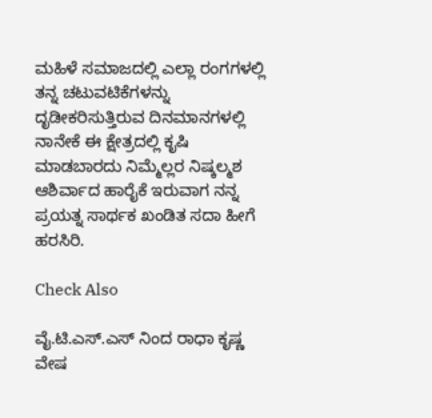ಮಹಿಳೆ ಸಮಾಜದಲ್ಲಿ ಎಲ್ಲಾ ರಂಗಗಳಲ್ಲಿ ತನ್ನ ಚಟುವಟಿಕೆಗಳನ್ನು ದೃಡೀಕರಿಸುತ್ತಿರುವ ದಿನಮಾನಗಳಲ್ಲಿ ನಾನೇಕೆ ಈ ಕ್ಷೇತ್ರದಲ್ಲಿ ಕೃಷಿ ಮಾಡಬಾರದು ನಿಮ್ಮೆಲ್ಲರ ನಿಷ್ಕಲ್ಮಶ ಆಶಿರ್ವಾದ ಹಾರೈಕೆ ಇರುವಾಗ ನನ್ನ ಪ್ರಯತ್ನ ಸಾರ್ಥಕ ಖಂಡಿತ ಸದಾ ಹೀಗೆ ಹರಸಿರಿ.

Check Also

ವೈ.ಟಿ.ಎಸ್‌.ಎಸ್ ನಿಂದ ರಾಧಾ ಕೃಷ್ಣ ವೇಷ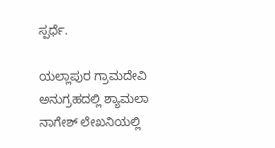ಸ್ಪರ್ಧೆ.

ಯಲ್ಲಾಪುರ ಗ್ರಾಮದೇವಿ ಅನುಗ್ರಹದಲ್ಲಿ ಶ್ಯಾಮಲಾ ನಾಗೇಶ್ ಲೇಖನಿಯಲ್ಲಿ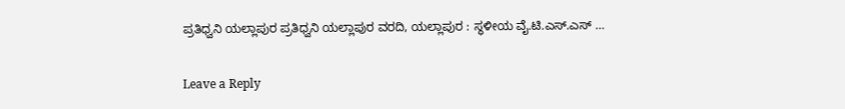ಪ್ರತಿಧ್ವನಿ ಯಲ್ಲಾಪುರ ಪ್ರತಿಧ್ವನಿ ಯಲ್ಲಾಪುರ ವರದಿ, ಯಲ್ಲಾಪುರ : ಸ್ಥಳೀಯ ವೈ.ಟಿ.ಎಸ್.ಎಸ್ …

Leave a Reply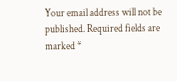Your email address will not be published. Required fields are marked *